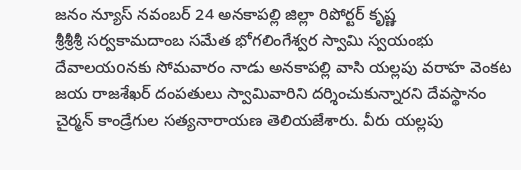జనం న్యూస్ నవంబర్ 24 అనకాపల్లి జిల్లా రిపోర్టర్ కృష్ణ
శ్రీశ్రీశ్రీ సర్వకామదాంబ సమేత భోగలింగేశ్వర స్వామి స్వయంభు దేవాలయoనకు సోమవారం నాడు అనకాపల్లి వాసి యల్లపు వరాహ వెంకట జయ రాజశేఖర్ దంపతులు స్వామివారిని దర్శించుకున్నారని దేవస్థానం చైర్మన్ కాండ్రేగుల సత్యనారాయణ తెలియజేశారు. వీరు యల్లపు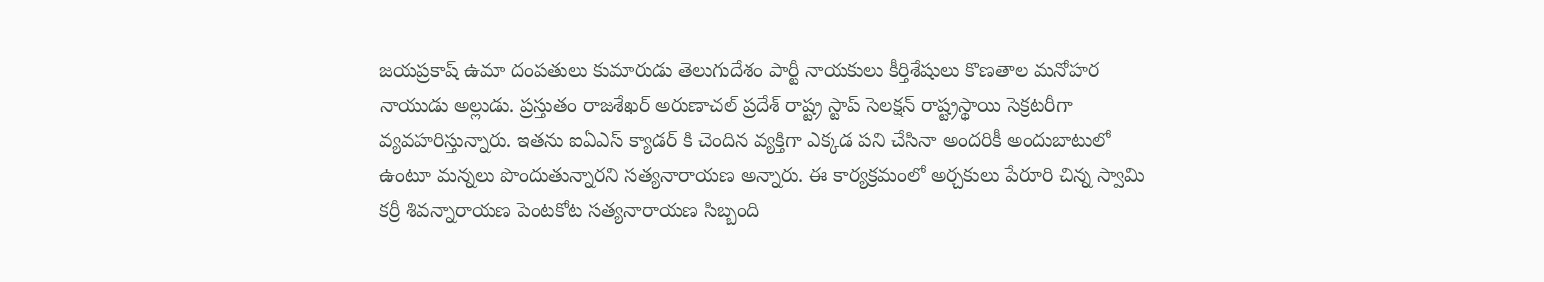జయప్రకాష్ ఉమా దంపతులు కుమారుడు తెలుగుదేశం పార్టీ నాయకులు కీర్తిశేషులు కొణతాల మనోహర నాయుడు అల్లుడు. ప్రస్తుతం రాజశేఖర్ అరుణాచల్ ప్రదేశ్ రాష్ట్ర స్టాప్ సెలక్షన్ రాష్ట్రస్థాయి సెక్రటరీగా వ్యవహరిస్తున్నారు. ఇతను ఐఏఎస్ క్యాడర్ కి చెందిన వ్యక్తిగా ఎక్కడ పని చేసినా అందరికీ అందుబాటులో ఉంటూ మన్నలు పొందుతున్నారని సత్యనారాయణ అన్నారు. ఈ కార్యక్రమంలో అర్చకులు పేరూరి చిన్న స్వామి కర్రీ శివన్నారాయణ పెంటకోట సత్యనారాయణ సిబ్బంది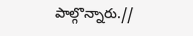పాల్గొన్నారు.//